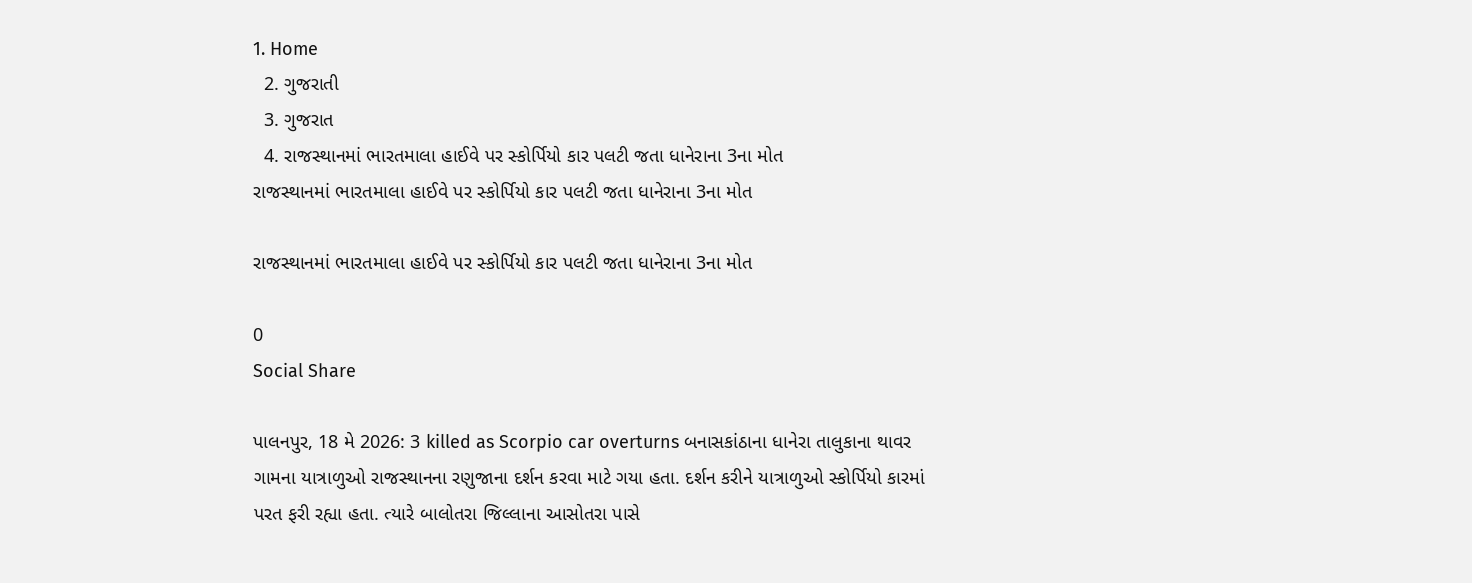1. Home
  2. ગુજરાતી
  3. ગુજરાત
  4. રાજસ્થાનમાં ભારતમાલા હાઈવે પર સ્કોર્પિયો કાર પલટી જતા ધાનેરાના 3ના મોત
રાજસ્થાનમાં ભારતમાલા હાઈવે પર સ્કોર્પિયો કાર પલટી જતા ધાનેરાના 3ના મોત

રાજસ્થાનમાં ભારતમાલા હાઈવે પર સ્કોર્પિયો કાર પલટી જતા ધાનેરાના 3ના મોત

0
Social Share

પાલનપુર, 18 મે 2026: 3 killed as Scorpio car overturns બનાસકાંઠાના ધાનેરા તાલુકાના થાવર ગામના યાત્રાળુઓ રાજસ્થાનના રણુજાના દર્શન કરવા માટે ગયા હતા. દર્શન કરીને યાત્રાળુઓ સ્કોર્પિયો કારમાં પરત ફરી રહ્યા હતા. ત્યારે બાલોતરા જિલ્લાના આસોતરા પાસે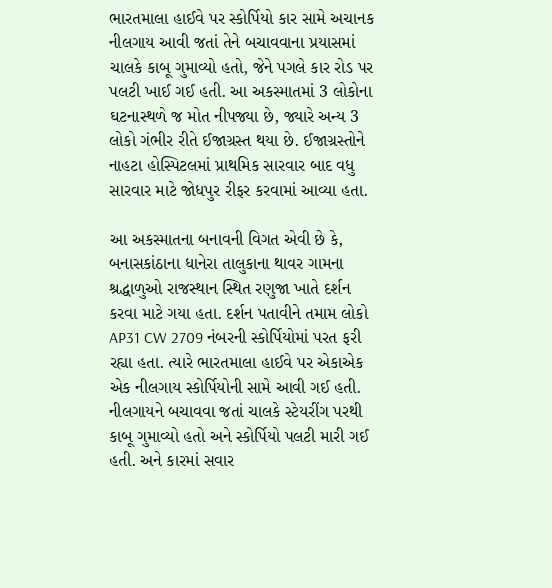ભારતમાલા હાઈવે પર સ્કોર્પિયો કાર સામે અચાનક નીલગાય આવી જતાં તેને બચાવવાના પ્રયાસમાં ચાલકે કાબૂ ગુમાવ્યો હતો, જેને પગલે કાર રોડ પર પલટી ખાઈ ગઈ હતી. આ અકસ્માતમાં 3 લોકોના ઘટનાસ્થળે જ મોત નીપજ્યા છે, જ્યારે અન્ય 3 લોકો ગંભીર રીતે ઈજાગ્રસ્ત થયા છે. ઈજાગ્રસ્તોને નાહટા હોસ્પિટલમાં પ્રાથમિક સારવાર બાદ વધુ સારવાર માટે જોધપુર રીફર કરવામાં આવ્યા હતા.

આ અકસ્માતના બનાવની વિગત એવી છે કે,  બનાસકાંઠાના ધાનેરા તાલુકાના થાવર ગામના શ્રદ્ધાળુઓ રાજસ્થાન સ્થિત રણુજા ખાતે દર્શન કરવા માટે ગયા હતા. દર્શન પતાવીને તમામ લોકો AP31 CW 2709 નંબરની સ્કોર્પિયોમાં પરત ફરી રહ્યા હતા. ત્યારે ભારતમાલા હાઈવે પર એકાએક એક નીલગાય સ્કોર્પિયોની સામે આવી ગઈ હતી. નીલગાયને બચાવવા જતાં ચાલકે સ્ટેયરીંગ પરથી કાબૂ ગુમાવ્યો હતો અને સ્કોર્પિયો પલટી મારી ગઈ હતી. અને કારમાં સવાર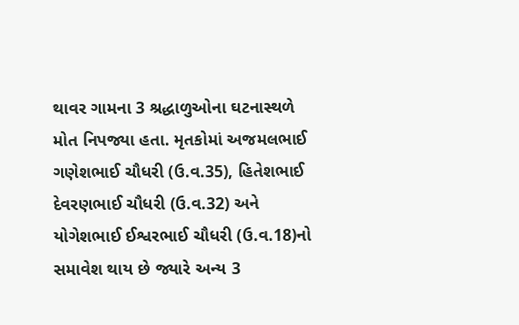થાવર ગામના 3 શ્રદ્ધાળુઓના ઘટનાસ્થળે મોત નિપજ્યા હતા. મૃતકોમાં અજમલભાઈ ગણેશભાઈ ચૌધરી (ઉ.વ.35), હિતેશભાઈ દેવરણભાઈ ચૌધરી (ઉ.વ.32) અને યોગેશભાઈ ઈશ્વરભાઈ ચૌધરી (ઉ.વ.18)નો સમાવેશ થાય છે જ્યારે અન્ય 3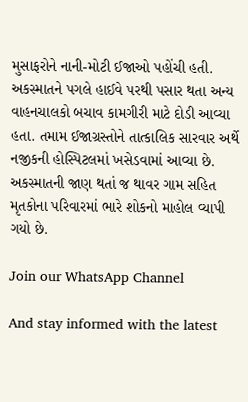મુસાફરોને નાની-મોટી ઈજાઓ પહોંચી હતી. અકસ્માતને પગલે હાઈવે પરથી પસાર થતા અન્ય વાહનચાલકો બચાવ કામગીરી માટે દોડી આવ્યા હતા. તમામ ઈજાગ્રસ્તોને તાત્કાલિક સારવાર અર્થે નજીકની હોસ્પિટલમાં ખસેડવામાં આવ્યા છે. અકસ્માતની જાણ થતાં જ થાવર ગામ સહિત મૃતકોના પરિવારમાં ભારે શોકનો માહોલ વ્યાપી ગયો છે.

Join our WhatsApp Channel

And stay informed with the latest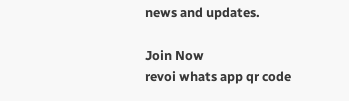news and updates.

Join Now
revoi whats app qr code